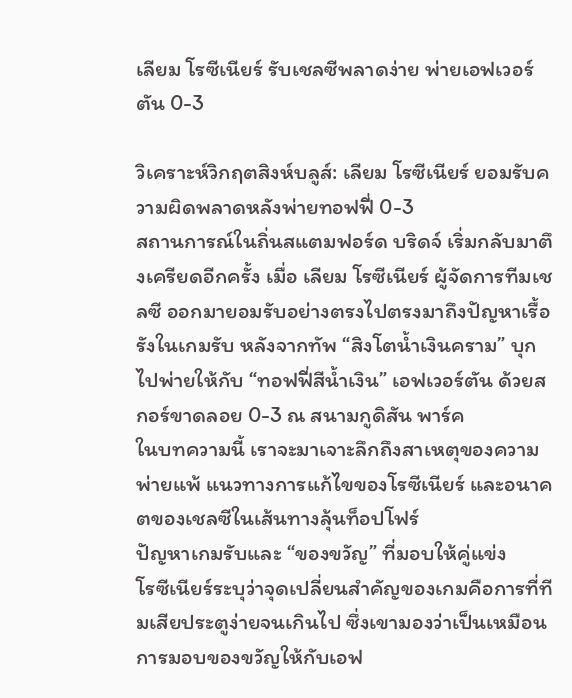เลียม โรซีเนียร์ รับเชลซีพลาดง่าย พ่ายเอฟเวอร์ตัน 0-3

วิเคราะห์วิกฤตสิงห์บลูส์: เลียม โรซีเนียร์ ยอมรับความผิดพลาดหลังพ่ายทอฟฟี่ 0-3
สถานการณ์ในถิ่นสแตมฟอร์ด บริดจ์ เริ่มกลับมาตึงเครียดอีกครั้ง เมื่อ เลียม โรซีเนียร์ ผู้จัดการทีมเชลซี ออกมายอมรับอย่างตรงไปตรงมาถึงปัญหาเรื้อรังในเกมรับ หลังจากทัพ “สิงโตน้ำเงินคราม” บุกไปพ่ายให้กับ “ทอฟฟี่สีน้ำเงิน” เอฟเวอร์ตัน ด้วยสกอร์ขาดลอย 0-3 ณ สนามกูดิสัน พาร์ค
ในบทความนี้ เราจะมาเจาะลึกถึงสาเหตุของความพ่ายแพ้ แนวทางการแก้ไขของโรซีเนียร์ และอนาคตของเชลซีในเส้นทางลุ้นท็อปโฟร์
ปัญหาเกมรับและ “ของขวัญ” ที่มอบให้คู่แข่ง
โรซีเนียร์ระบุว่าจุดเปลี่ยนสำคัญของเกมคือการที่ทีมเสียประตูง่ายจนเกินไป ซึ่งเขามองว่าเป็นเหมือนการมอบของขวัญให้กับเอฟ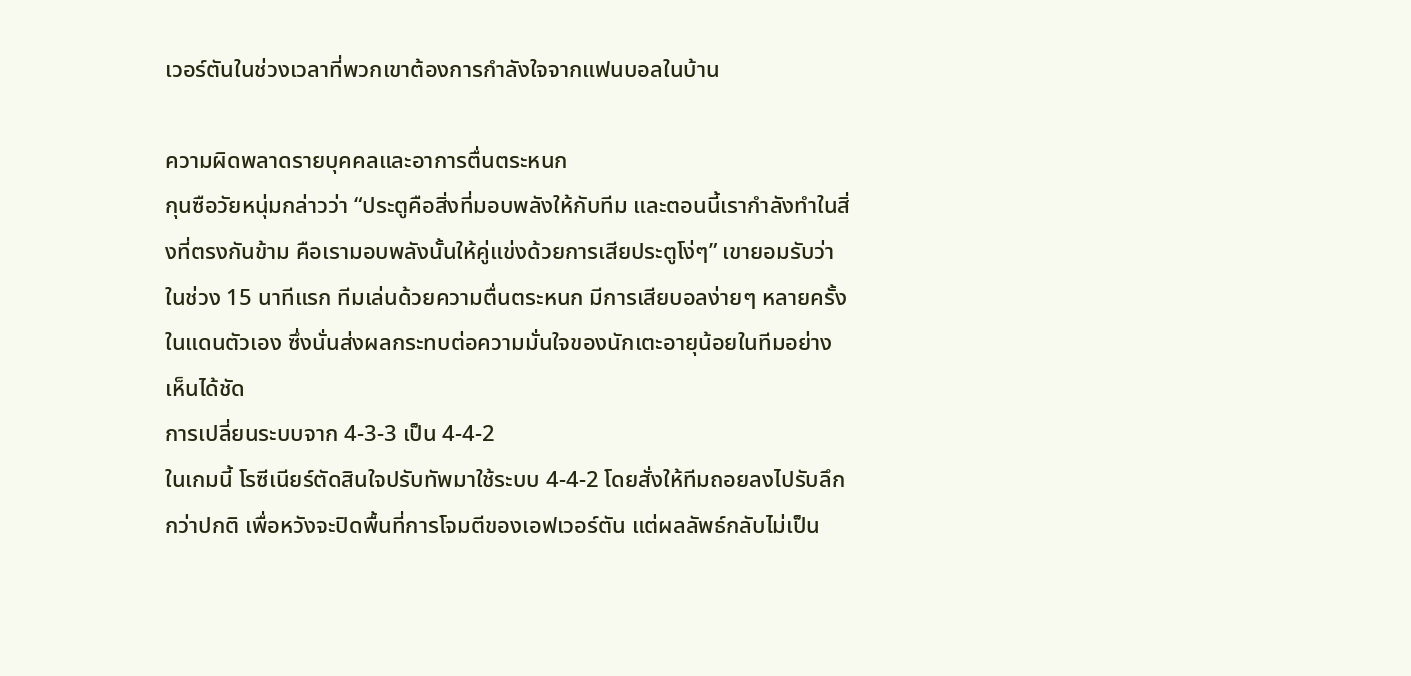เวอร์ตันในช่วงเวลาที่พวกเขาต้องการกำลังใจจากแฟนบอลในบ้าน

ความผิดพลาดรายบุคคลและอาการตื่นตระหนก
กุนซือวัยหนุ่มกล่าวว่า “ประตูคือสิ่งที่มอบพลังให้กับทีม และตอนนี้เรากำลังทำในสิ่งที่ตรงกันข้าม คือเรามอบพลังนั้นให้คู่แข่งด้วยการเสียประตูโง่ๆ” เขายอมรับว่าในช่วง 15 นาทีแรก ทีมเล่นด้วยความตื่นตระหนก มีการเสียบอลง่ายๆ หลายครั้งในแดนตัวเอง ซึ่งนั่นส่งผลกระทบต่อความมั่นใจของนักเตะอายุน้อยในทีมอย่างเห็นได้ชัด
การเปลี่ยนระบบจาก 4-3-3 เป็น 4-4-2
ในเกมนี้ โรซีเนียร์ตัดสินใจปรับทัพมาใช้ระบบ 4-4-2 โดยสั่งให้ทีมถอยลงไปรับลึกกว่าปกติ เพื่อหวังจะปิดพื้นที่การโจมตีของเอฟเวอร์ตัน แต่ผลลัพธ์กลับไม่เป็น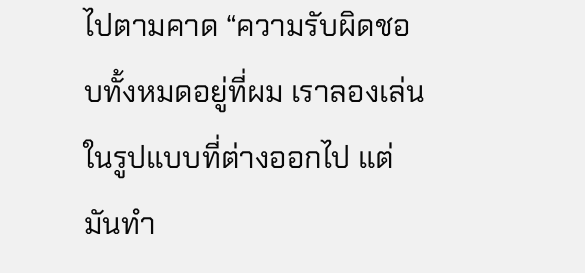ไปตามคาด “ความรับผิดชอบทั้งหมดอยู่ที่ผม เราลองเล่นในรูปแบบที่ต่างออกไป แต่มันทำ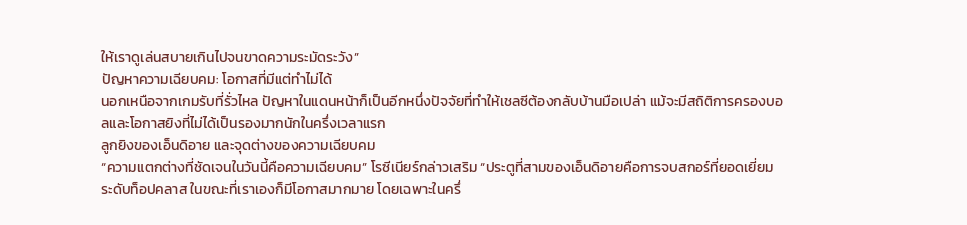ให้เราดูเล่นสบายเกินไปจนขาดความระมัดระวัง”
ปัญหาความเฉียบคม: โอกาสที่มีแต่ทำไม่ได้
นอกเหนือจากเกมรับที่รั่วไหล ปัญหาในแดนหน้าก็เป็นอีกหนึ่งปัจจัยที่ทำให้เชลซีต้องกลับบ้านมือเปล่า แม้จะมีสถิติการครองบอลและโอกาสยิงที่ไม่ได้เป็นรองมากนักในครึ่งเวลาแรก
ลูกยิงของเอ็นดิอาย และจุดต่างของความเฉียบคม
“ความแตกต่างที่ชัดเจนในวันนี้คือความเฉียบคม” โรซีเนียร์กล่าวเสริม “ประตูที่สามของเอ็นดิอายคือการจบสกอร์ที่ยอดเยี่ยมระดับท็อปคลาส ในขณะที่เราเองก็มีโอกาสมากมาย โดยเฉพาะในครึ่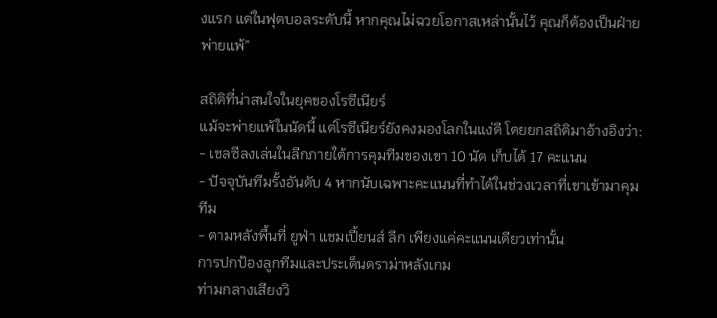งแรก แต่ในฟุตบอลระดับนี้ หากคุณไม่ฉวยโอกาสเหล่านั้นไว้ คุณก็ต้องเป็นฝ่ายพ่ายแพ้”

สถิติที่น่าสนใจในยุคของโรซีเนียร์
แม้จะพ่ายแพ้ในนัดนี้ แต่โรซีเนียร์ยังคงมองโลกในแง่ดี โดยยกสถิติมาอ้างอิงว่า:
- เชลซีลงเล่นในลีกภายใต้การคุมทีมของเขา 10 นัด เก็บได้ 17 คะแนน
- ปัจจุบันทีมรั้งอันดับ 4 หากนับเฉพาะคะแนนที่ทำได้ในช่วงเวลาที่เขาเข้ามาคุมทีม
- ตามหลังพื้นที่ ยูฟ่า แชมเปี้ยนส์ ลีก เพียงแค่คะแนนเดียวเท่านั้น
การปกป้องลูกทีมและประเด็นดราม่าหลังเกม
ท่ามกลางเสียงวิ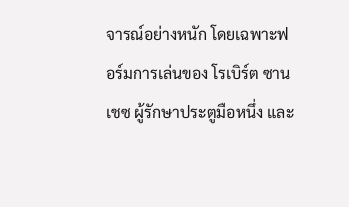จารณ์อย่างหนัก โดยเฉพาะฟอร์มการเล่นของ โรเบิร์ต ซานเชซ ผู้รักษาประตูมือหนึ่ง และ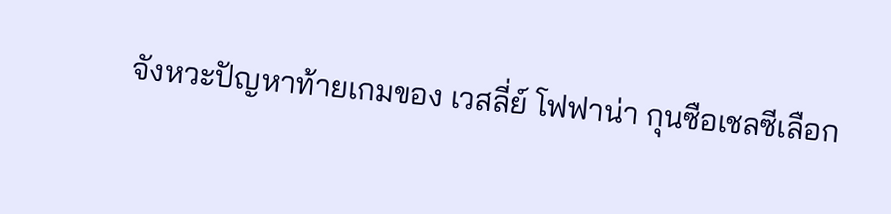จังหวะปัญหาท้ายเกมของ เวสลี่ย์ โฟฟาน่า กุนซือเชลซีเลือก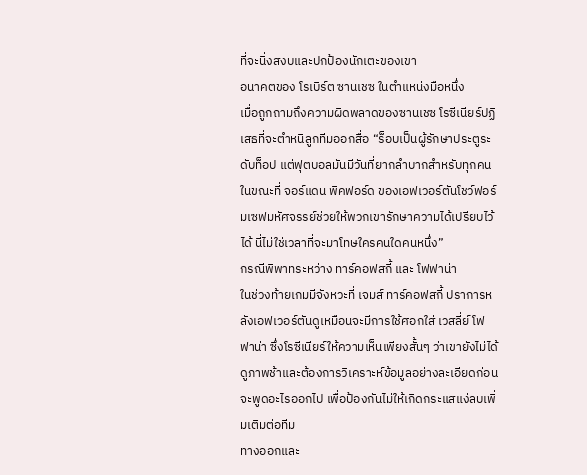ที่จะนิ่งสงบและปกป้องนักเตะของเขา
อนาคตของ โรเบิร์ต ซานเชซ ในตำแหน่งมือหนึ่ง
เมื่อถูกถามถึงความผิดพลาดของซานเชซ โรซีเนียร์ปฏิเสธที่จะตำหนิลูกทีมออกสื่อ “ร็อบเป็นผู้รักษาประตูระดับท็อป แต่ฟุตบอลมันมีวันที่ยากลำบากสำหรับทุกคน ในขณะที่ จอร์แดน พิคฟอร์ด ของเอฟเวอร์ตันโชว์ฟอร์มเซฟมหัศจรรย์ช่วยให้พวกเขารักษาความได้เปรียบไว้ได้ นี่ไม่ใช่เวลาที่จะมาโทษใครคนใดคนหนึ่ง”
กรณีพิพาทระหว่าง ทาร์คอฟสกี้ และ โฟฟาน่า
ในช่วงท้ายเกมมีจังหวะที่ เจมส์ ทาร์คอฟสกี้ ปราการหลังเอฟเวอร์ตันดูเหมือนจะมีการใช้ศอกใส่ เวสลี่ย์ โฟฟาน่า ซึ่งโรซีเนียร์ให้ความเห็นเพียงสั้นๆ ว่าเขายังไม่ได้ดูภาพช้าและต้องการวิเคราะห์ข้อมูลอย่างละเอียดก่อนจะพูดอะไรออกไป เพื่อป้องกันไม่ให้เกิดกระแสแง่ลบเพิ่มเติมต่อทีม
ทางออกและ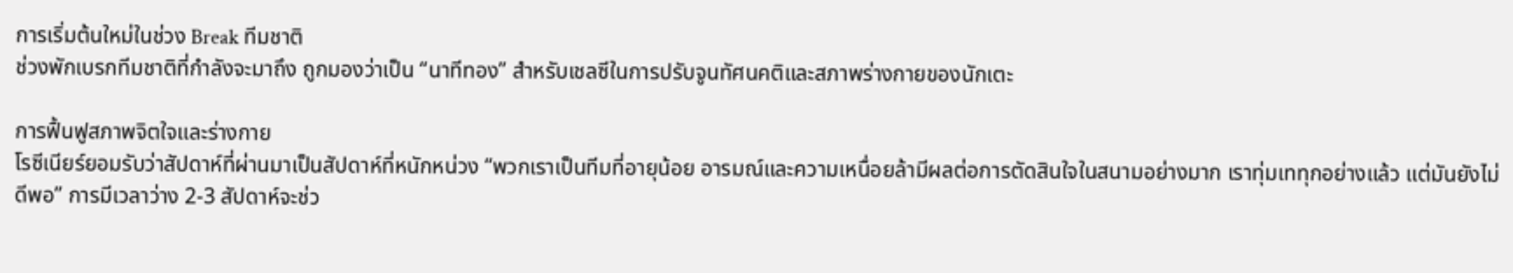การเริ่มต้นใหม่ในช่วง Break ทีมชาติ
ช่วงพักเบรกทีมชาติที่กำลังจะมาถึง ถูกมองว่าเป็น “นาทีทอง” สำหรับเชลซีในการปรับจูนทัศนคติและสภาพร่างกายของนักเตะ

การฟื้นฟูสภาพจิตใจและร่างกาย
โรซีเนียร์ยอมรับว่าสัปดาห์ที่ผ่านมาเป็นสัปดาห์ที่หนักหน่วง “พวกเราเป็นทีมที่อายุน้อย อารมณ์และความเหนื่อยล้ามีผลต่อการตัดสินใจในสนามอย่างมาก เราทุ่มเททุกอย่างแล้ว แต่มันยังไม่ดีพอ” การมีเวลาว่าง 2-3 สัปดาห์จะช่ว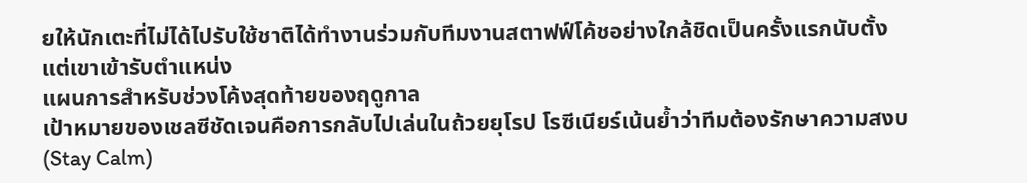ยให้นักเตะที่ไม่ได้ไปรับใช้ชาติได้ทำงานร่วมกับทีมงานสตาฟฟ์โค้ชอย่างใกล้ชิดเป็นครั้งแรกนับตั้งแต่เขาเข้ารับตำแหน่ง
แผนการสำหรับช่วงโค้งสุดท้ายของฤดูกาล
เป้าหมายของเชลซีชัดเจนคือการกลับไปเล่นในถ้วยยุโรป โรซีเนียร์เน้นย้ำว่าทีมต้องรักษาความสงบ (Stay Calm)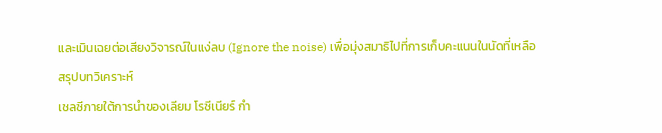และเมินเฉยต่อเสียงวิจารณ์ในแง่ลบ (Ignore the noise) เพื่อมุ่งสมาธิไปที่การเก็บคะแนนในนัดที่เหลือ
สรุปบทวิเคราะห์
เชลซีภายใต้การนำของเลียม โรซีเนียร์ กำ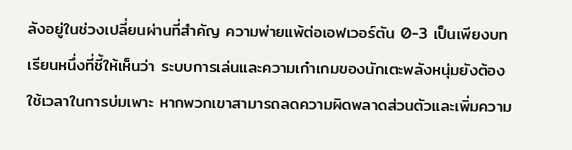ลังอยู่ในช่วงเปลี่ยนผ่านที่สำคัญ ความพ่ายแพ้ต่อเอฟเวอร์ตัน 0-3 เป็นเพียงบทเรียนหนึ่งที่ชี้ให้เห็นว่า ระบบการเล่นและความเก๋าเกมของนักเตะพลังหนุ่มยังต้องใช้เวลาในการบ่มเพาะ หากพวกเขาสามารถลดความผิดพลาดส่วนตัวและเพิ่มความ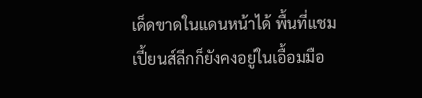เด็ดขาดในแดนหน้าได้ พื้นที่แชมเปี้ยนส์ลีกก็ยังคงอยู่ในเอื้อมมือ